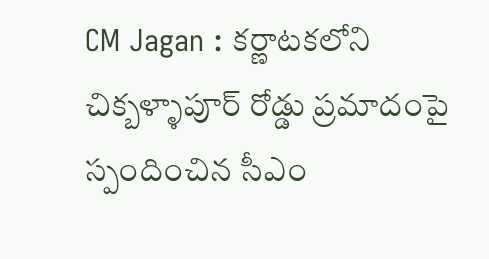CM Jagan : కర్ణాటకలోని చిక్బళ్ళాపూర్ రోడ్డు ప్రమాదంపై స్పందించిన సీఎం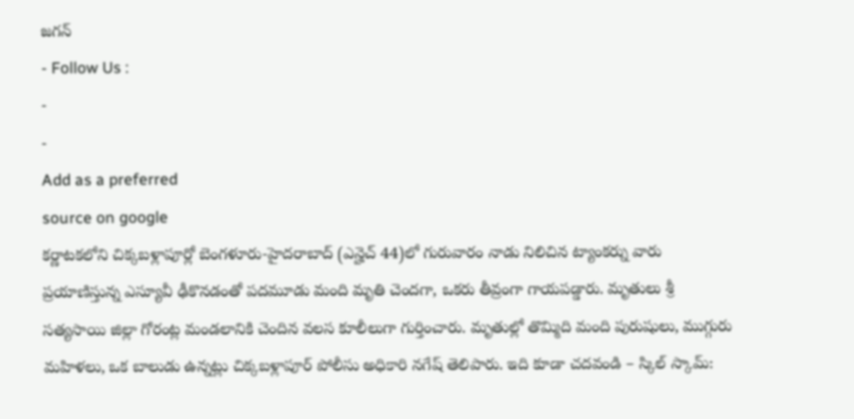జగన్
- Follow Us :
-
-
Add as a preferred
source on google
కర్ణాటకలోని చిక్కబళ్లాపూర్లో బెంగళూరు-హైదరాబాద్ (ఎన్హెచ్ 44)లో గురువారం నాడు నిలిచిన ట్యాంకర్ను వారు ప్రయాణిస్తున్న ఎస్యూవీ ఢీకొనడంతో పదమూడు మంది మృతి చెందగా, ఒకరు తీవ్రంగా గాయపడ్డారు. మృతులు శ్రీ సత్యసాయి జిల్లా గోరంట్ల మండలానికి చెందిన వలస కూలీలుగా గుర్తించారు. మృతుల్లో తొమ్మిది మంది పురుషులు, ముగ్గురు మహిళలు, ఒక బాలుడు ఉన్నట్లు చిక్కబళ్లాపూర్ పోలీసు అధికారి నగేష్ తెలిపారు. ఇది కూడా చదవండి – స్కిల్ స్కామ్: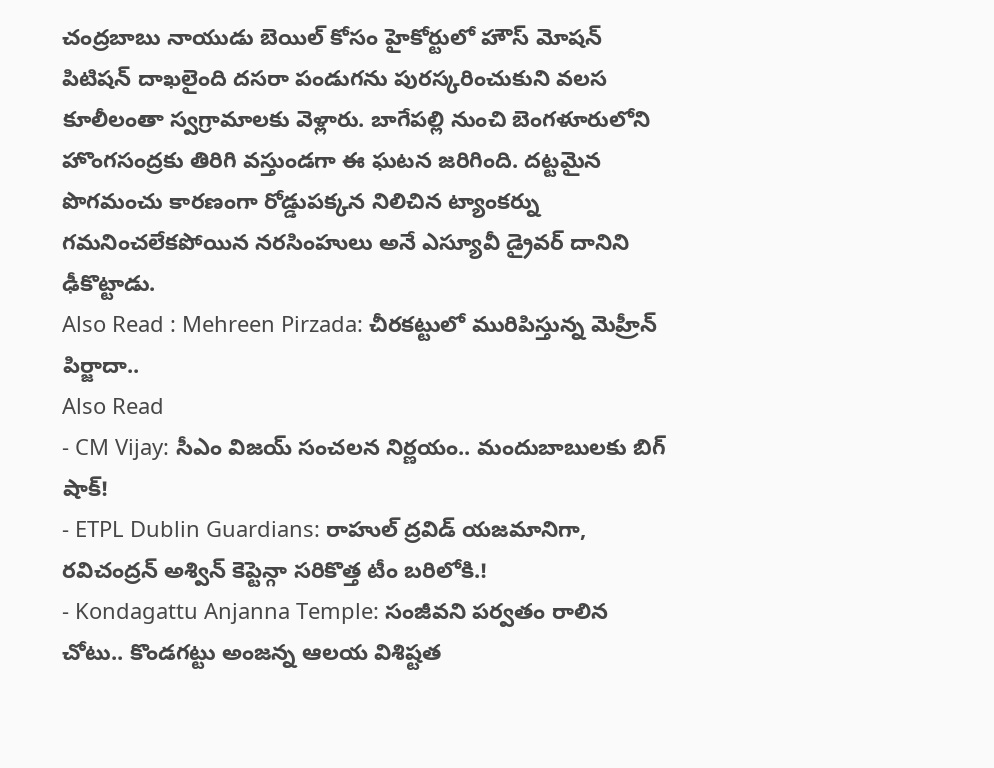చంద్రబాబు నాయుడు బెయిల్ కోసం హైకోర్టులో హౌస్ మోషన్ పిటిషన్ దాఖలైంది దసరా పండుగను పురస్కరించుకుని వలస కూలీలంతా స్వగ్రామాలకు వెళ్లారు. బాగేపల్లి నుంచి బెంగళూరులోని హొంగసంద్రకు తిరిగి వస్తుండగా ఈ ఘటన జరిగింది. దట్టమైన పొగమంచు కారణంగా రోడ్డుపక్కన నిలిచిన ట్యాంకర్ను గమనించలేకపోయిన నరసింహులు అనే ఎస్యూవీ డ్రైవర్ దానిని ఢీకొట్టాడు.
Also Read : Mehreen Pirzada: చీరకట్టులో మురిపిస్తున్న మెహ్రీన్ పిర్జాదా..
Also Read
- CM Vijay: సీఎం విజయ్ సంచలన నిర్ణయం.. మందుబాబులకు బిగ్ షాక్!
- ETPL Dublin Guardians: రాహుల్ ద్రవిడ్ యజమానిగా, రవిచంద్రన్ అశ్విన్ కెప్టెన్గా సరికొత్త టీం బరిలోకి.!
- Kondagattu Anjanna Temple: సంజీవని పర్వతం రాలిన చోటు.. కొండగట్టు అంజన్న ఆలయ విశిష్టత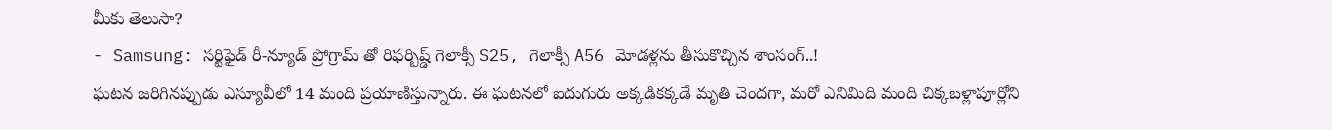మీకు తెలుసా?
- Samsung: సర్టిఫైడ్ రీ-న్యూడ్ ప్రోగ్రామ్ తో రిఫర్బిష్డ్ గెలాక్సీ S25, గెలాక్సీ A56 మోడళ్లను తీసుకొచ్చిన శాంసంగ్..!
ఘటన జరిగినప్పుడు ఎస్యూవీలో 14 మంది ప్రయాణిస్తున్నారు. ఈ ఘటనలో ఐదుగురు అక్కడికక్కడే మృతి చెందగా, మరో ఎనిమిది మంది చిక్కబళ్లాపూర్లోని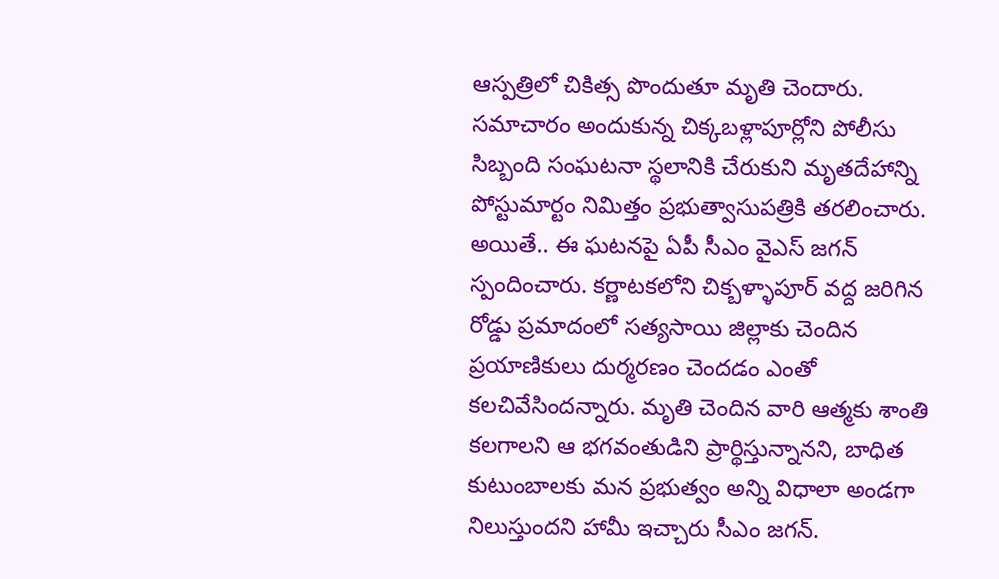ఆస్పత్రిలో చికిత్స పొందుతూ మృతి చెందారు. సమాచారం అందుకున్న చిక్కబళ్లాపూర్లోని పోలీసు సిబ్బంది సంఘటనా స్థలానికి చేరుకుని మృతదేహాన్ని పోస్టుమార్టం నిమిత్తం ప్రభుత్వాసుపత్రికి తరలించారు. అయితే.. ఈ ఘటనపై ఏపీ సీఎం వైఎస్ జగన్ స్పందించారు. కర్ణాటకలోని చిక్బళ్ళాపూర్ వద్ద జరిగిన రోడ్డు ప్రమాదంలో సత్యసాయి జిల్లాకు చెందిన ప్రయాణికులు దుర్మరణం చెందడం ఎంతో కలచివేసిందన్నారు. మృతి చెందిన వారి ఆత్మకు శాంతి కలగాలని ఆ భగవంతుడిని ప్రార్థిస్తున్నానని, బాధిత కుటుంబాలకు మన ప్రభుత్వం అన్ని విధాలా అండగా నిలుస్తుందని హామీ ఇచ్చారు సీఎం జగన్.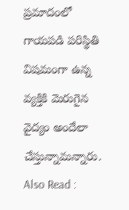ప్రమాదంలో గాయపడి పరిస్థితి విషమంగా ఉన్న వ్యక్తికి మెరుగైన వైద్యం అందేలా చేస్తున్నామన్నారు.
Also Read :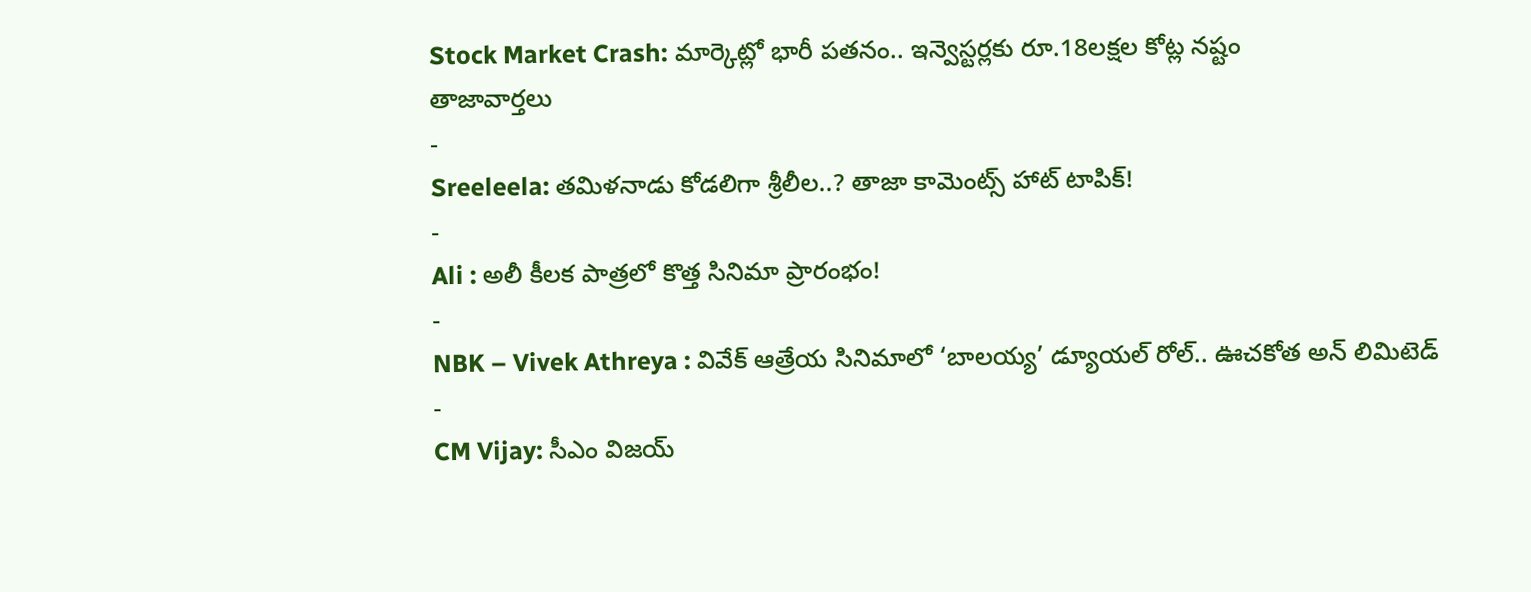Stock Market Crash: మార్కెట్లో భారీ పతనం.. ఇన్వెస్టర్లకు రూ.18లక్షల కోట్ల నష్టం
తాజావార్తలు
-
Sreeleela: తమిళనాడు కోడలిగా శ్రీలీల..? తాజా కామెంట్స్ హాట్ టాపిక్!
-
Ali : అలీ కీలక పాత్రలో కొత్త సినిమా ప్రారంభం!
-
NBK – Vivek Athreya : వివేక్ ఆత్రేయ సినిమాలో ‘బాలయ్య’ డ్యూయల్ రోల్.. ఊచకోత అన్ లిమిటెడ్
-
CM Vijay: సీఎం విజయ్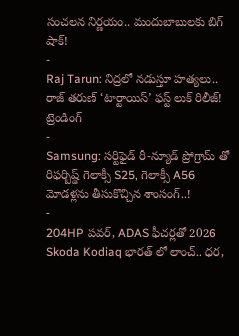సంచలన నిర్ణయం.. మందుబాబులకు బిగ్ షాక్!
-
Raj Tarun: నిద్రలో నడుస్తూ హత్యలు.. రాజ్ తరుణ్ ‘టార్టాయిస్’ ఫస్ట్ లుక్ రిలీజ్!
ట్రెండింగ్
-
Samsung: సర్టిఫైడ్ రీ-న్యూడ్ ప్రోగ్రామ్ తో రిఫర్బిష్డ్ గెలాక్సీ S25, గెలాక్సీ A56 మోడళ్లను తీసుకొచ్చిన శాంసంగ్..!
-
204HP పవర్, ADAS ఫీచర్లతో 2026 Skoda Kodiaq భారత్ లో లాంచ్.. ధర,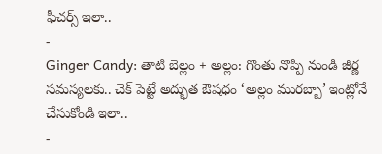ఫీచర్స్ ఇలా..
-
Ginger Candy: తాటి బెల్లం + అల్లం: గొంతు నొప్పి నుండి జీర్ణ సమస్యలకు.. చెక్ పెట్టే అద్భుత ఔషధం ‘అల్లం మురబ్బా’ ఇంట్లోనే చేసుకోండి ఇలా..
-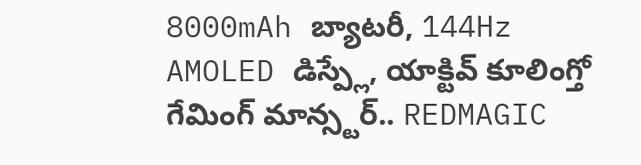8000mAh బ్యాటరీ, 144Hz AMOLED డిస్ప్లే, యాక్టివ్ కూలింగ్తో గేమింగ్ మాన్స్టర్.. REDMAGIC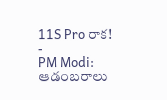11S Pro రాక!
-
PM Modi: ఆడంబరాలు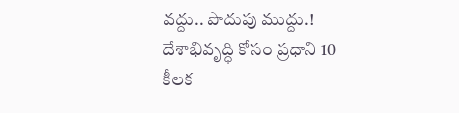వద్దు.. పొదుపు ముద్దు.! దేశాభివృద్ధి కోసం ప్రధాని 10 కీలక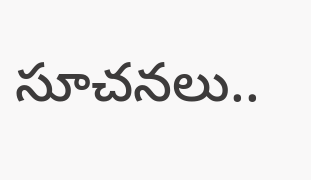సూచనలు..